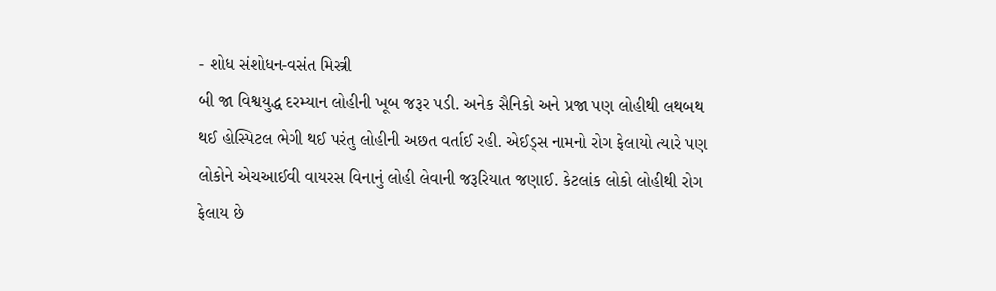- શોધ સંશોધન-વસંત મિસ્ત્રી
બી જા વિશ્વયુદ્ધ દરમ્યાન લોહીની ખૂબ જરૂર પડી. અનેક સૈનિકો અને પ્રજા પણ લોહીથી લથબથ થઈ હોસ્પિટલ ભેગી થઈ પરંતુ લોહીની અછત વર્તાઈ રહી. એઈડ્સ નામનો રોગ ફેલાયો ત્યારે પણ લોકોને એચઆઈવી વાયરસ વિનાનું લોહી લેવાની જરૂરિયાત જણાઈ. કેટલાંક લોકો લોહીથી રોગ ફેલાય છે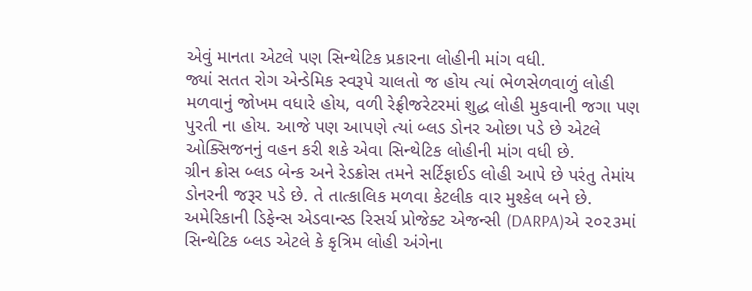એવું માનતા એટલે પણ સિન્થેટિક પ્રકારના લોહીની માંગ વધી.
જ્યાં સતત રોગ એન્ડેમિક સ્વરૂપે ચાલતો જ હોય ત્યાં ભેળસેળવાળું લોહી મળવાનું જોખમ વધારે હોય, વળી રેફ્રીજરેટરમાં શુદ્ધ લોહી મુકવાની જગા પણ પુરતી ના હોય. આજે પણ આપણે ત્યાં બ્લડ ડોનર ઓછા પડે છે એટલે ઓક્સિજનનું વહન કરી શકે એવા સિન્થેટિક લોહીની માંગ વધી છે.
ગ્રીન ક્રોસ બ્લડ બેન્ક અને રેડક્રોસ તમને સર્ટિફાઈડ લોહી આપે છે પરંતુ તેમાંય ડોનરની જરૂર પડે છે. તે તાત્કાલિક મળવા કેટલીક વાર મુશ્કેલ બને છે. અમેરિકાની ડિફેન્સ એડવાન્સ્ડ રિસર્ચ પ્રોજેક્ટ એજન્સી (DARPA)એ ૨૦૨૩માં સિન્થેટિક બ્લડ એટલે કે કૃત્રિમ લોહી અંગેના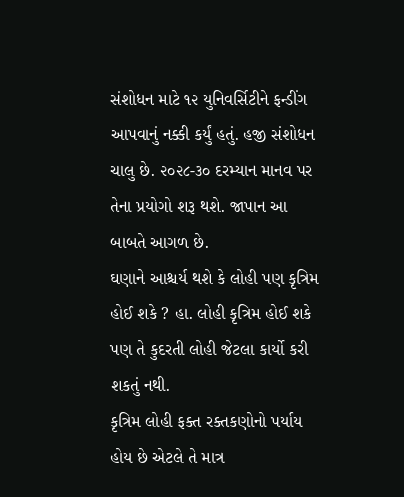સંશોધન માટે ૧૨ યુનિવર્સિટીને ફન્ડીંગ આપવાનું નક્કી કર્યું હતું. હજી સંશોધન ચાલુ છે. ૨૦૨૮-૩૦ દરમ્યાન માનવ પર તેના પ્રયોગો શરૂ થશે. જાપાન આ બાબતે આગળ છે.
ઘણાને આશ્ચર્ય થશે કે લોહી પણ કૃત્રિમ હોઈ શકે ? હા. લોહી કૃત્રિમ હોઈ શકે પણ તે કુદરતી લોહી જેટલા કાર્યો કરી શકતું નથી.
કૃત્રિમ લોહી ફક્ત રક્તકણોનો પર્યાય હોય છે એટલે તે માત્ર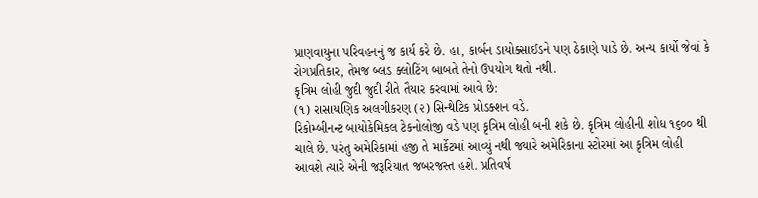પ્રાણવાયુના પરિવહનનું જ કાર્ય કરે છે. હા, કાર્બન ડાયોક્સાઈડને પણ ઠેકાણે પાડે છે. અન્ય કાર્યો જેવાં કે રોગપ્રતિકાર, તેમજ બ્લડ ક્લોટિંગ બાબતે તેનો ઉપયોગ થતો નથી.
કૃત્રિમ લોહી જુદી જુદી રીતે તૈયાર કરવામાં આવે છે:
(૧) રાસાયણિક અલગીકરણ (૨) સિન્થેટિક પ્રોડક્શન વડે.
રિકોમ્બીનન્ટ બાયોકેમિકલ ટેકનોલોજી વડે પણ કૃત્રિમ લોહી બની શકે છે. કૃત્રિમ લોહીની શોધ ૧૬૦૦ થી ચાલે છે. પરંતુ અમેરિકામાં હજી તે માર્કેટમાં આવ્યું નથી જ્યારે અમેરિકાના સ્ટોરમાં આ કૃત્રિમ લોહી આવશે ત્યારે એની જરૂરિયાત જબરજસ્ત હશે. પ્રતિવર્ષ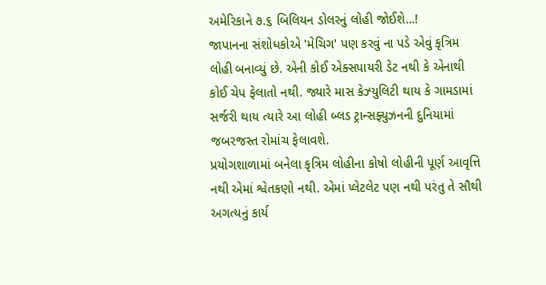અમેરિકાને ૭.૬ બિલિયન ડોલરનું લોહી જોઈશે...!
જાપાનના સંશોધકોએ 'મેચિગ' પણ કરવું ના પડે એવું કૃત્રિમ લોહી બનાવ્યું છે. એની કોઈ એક્સપાયરી ડેટ નથી કે એનાથી કોઈ ચેપ ફેલાતો નથી. જ્યારે માસ કેઝ્યુલિટી થાય કે ગામડામાં સર્જરી થાય ત્યારે આ લોહી બ્લડ ટ્રાન્સફ્યુઝનની દુનિયામાં જબરજસ્ત રોમાંચ ફેલાવશે.
પ્રયોગશાળામાં બનેલા કૃત્રિમ લોહીના કોષો લોહીની પૂર્ણ આવૃત્તિ નથી એમાં શ્વેતકણો નથી. એમાં પ્લેટલેટ પણ નથી પરંતુ તે સૌથી અગત્યનું કાર્ય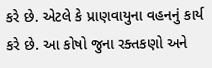કરે છે. એટલે કે પ્રાણવાયુના વહનનું કાર્ય કરે છે. આ કોષો જુના રક્તકણો અને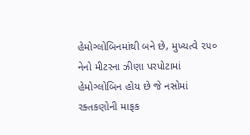હેમોગ્લોબિનમાંથી બને છે, મુખ્યત્વે ૨૫૦ નેનો મીટરના ઝીણા પરપોટામાં હેમોગ્લોબિન હોય છે જે નસોમાં રક્તકણોની માફક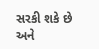સરકી શકે છે અને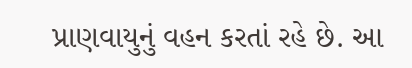પ્રાણવાયુનું વહન કરતાં રહે છે. આ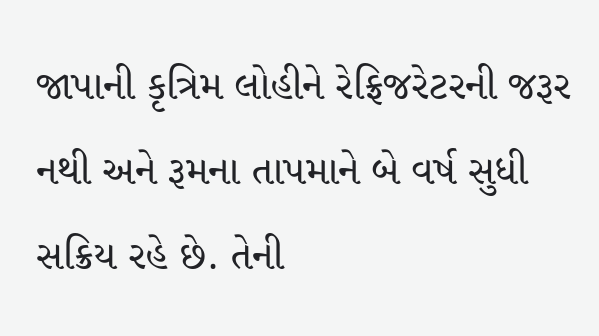જાપાની કૃત્રિમ લોહીને રેફ્રિજરેટરની જરૂર નથી અને રૂમના તાપમાને બે વર્ષ સુધી સક્રિય રહે છે. તેની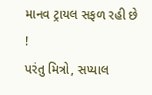માનવ ટ્રાયલ સફળ રહી છે !
પરંતુ મિત્રો, સપ્યાલ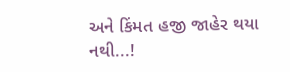અને કિંમત હજી જાહેર થયા નથી...!